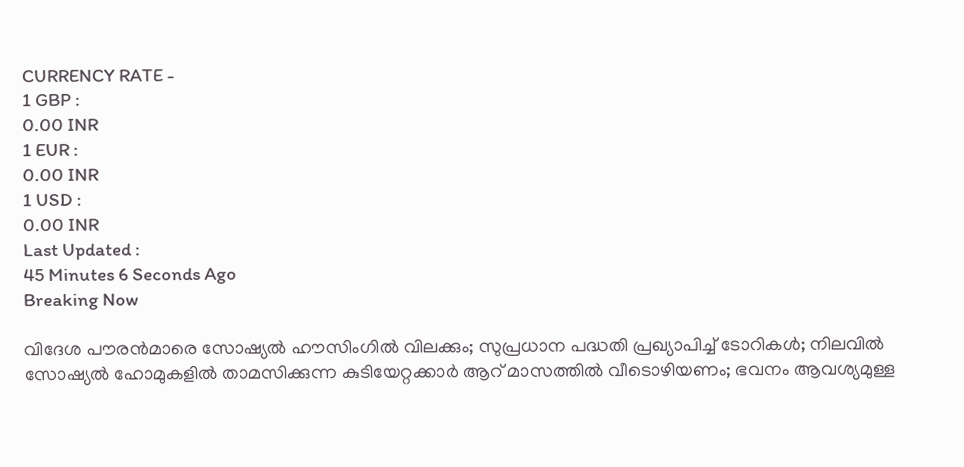CURRENCY RATE -
1 GBP :
0.00 INR
1 EUR :
0.00 INR
1 USD :
0.00 INR
Last Updated :
45 Minutes 6 Seconds Ago
Breaking Now

വിദേശ പൗരന്‍മാരെ സോഷ്യല്‍ ഹൗസിംഗില്‍ വിലക്കും; സുപ്രധാന പദ്ധതി പ്രഖ്യാപിച്ച് ടോറികള്‍; നിലവില്‍ സോഷ്യല്‍ ഹോമുകളില്‍ താമസിക്കുന്ന കുടിയേറ്റക്കാര്‍ ആറ് മാസത്തില്‍ വീടൊഴിയണം; ഭവനം ആവശ്യമുള്ള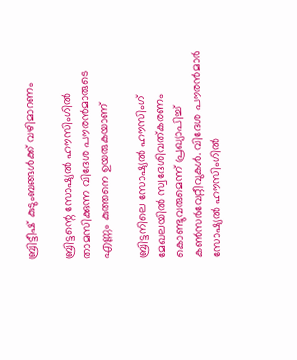ബ്രിട്ടീഷ് കുടുംബങ്ങള്‍ക്ക് വഴിമാറണം

ബ്രിട്ടന്റെ സോഷ്യല്‍ ഹൗസിംഗില്‍ താമസിക്കുന്ന വിദേശ പൗരന്‍മാരുടെ എണ്ണം കുത്തനെ ഉയരുകയാണ്

ബ്രിട്ടനിലെ സോഷ്യല്‍ ഹൗസിംഗ് മേഖലയില്‍ സ്വദേശിവത്കരണം കൊണ്ടുവരുമെന്ന് പ്രഖ്യാപിച്ച് കണ്‍സര്‍വേറ്റീവുകള്‍. വിദേശ പൗരന്‍മാര്‍ സോഷ്യല്‍ ഹൗസിംഗില്‍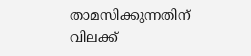താമസിക്കുന്നതിന് വിലക്ക്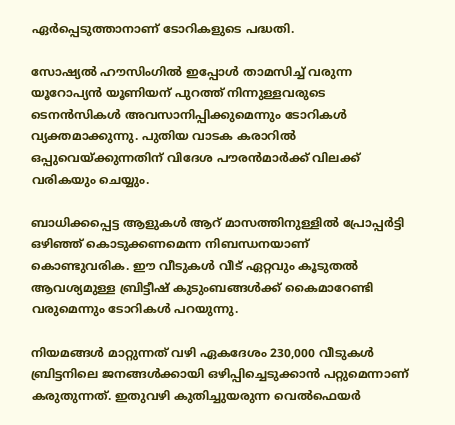ഏര്‍പ്പെടുത്താനാണ് ടോറികളുടെ പദ്ധതി.

സോഷ്യല്‍ ഹൗസിംഗില്‍ ഇപ്പോള്‍ താമസിച്ച് വരുന്ന യൂറോപ്യന്‍ യൂണിയന് പുറത്ത് നിന്നുള്ളവരുടെ ടെനന്‍സികള്‍ അവസാനിപ്പിക്കുമെന്നും ടോറികള്‍ വ്യക്തമാക്കുന്നു. പുതിയ വാടക കരാറില്‍ ഒപ്പുവെയ്ക്കുന്നതിന് വിദേശ പൗരന്‍മാര്‍ക്ക് വിലക്ക് വരികയും ചെയ്യും.

ബാധിക്കപ്പെട്ട ആളുകള്‍ ആറ് മാസത്തിനുള്ളില്‍ പ്രോപ്പര്‍ട്ടി ഒഴിഞ്ഞ് കൊടുക്കണമെന്ന നിബന്ധനയാണ് കൊണ്ടുവരിക. ഈ വീടുകള്‍ വീട് ഏറ്റവും കൂടുതല്‍ ആവശ്യമുള്ള ബ്രിട്ടീഷ് കുടുംബങ്ങള്‍ക്ക് കൈമാറേണ്ടി വരുമെന്നും ടോറികള്‍ പറയുന്നു.

നിയമങ്ങള്‍ മാറ്റുന്നത് വഴി ഏകദേശം 230,000 വീടുകള്‍ ബ്രിട്ടനിലെ ജനങ്ങള്‍ക്കായി ഒഴിപ്പിച്ചെടുക്കാന്‍ പറ്റുമെന്നാണ് കരുതുന്നത്. ഇതുവഴി കുതിച്ചുയരുന്ന വെല്‍ഫെയര്‍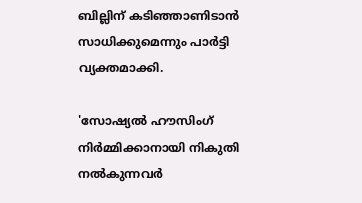ബില്ലിന് കടിഞ്ഞാണിടാന്‍ സാധിക്കുമെന്നും പാര്‍ട്ടി വ്യക്തമാക്കി.

'സോഷ്യല്‍ ഹൗസിംഗ് നിര്‍മ്മിക്കാനായി നികുതി നല്‍കുന്നവര്‍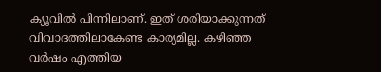ക്യൂവില്‍ പിന്നിലാണ്. ഇത് ശരിയാക്കുന്നത് വിവാദത്തിലാകേണ്ട കാര്യമില്ല. കഴിഞ്ഞ വര്‍ഷം എത്തിയ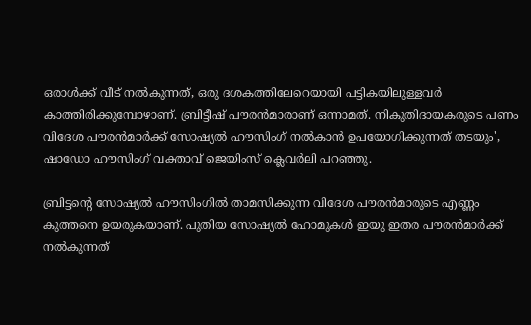ഒരാള്‍ക്ക് വീട് നല്‍കുന്നത്, ഒരു ദശകത്തിലേറെയായി പട്ടികയിലുള്ളവര്‍ കാത്തിരിക്കുമ്പോഴാണ്. ബ്രിട്ടീഷ് പൗരന്‍മാരാണ് ഒന്നാമത്. നികുതിദായകരുടെ പണം വിദേശ പൗരന്‍മാര്‍ക്ക് സോഷ്യല്‍ ഹൗസിംഗ് നല്‍കാന്‍ ഉപയോഗിക്കുന്നത് തടയും', ഷാഡോ ഹൗസിംഗ് വക്താവ് ജെയിംസ് ക്ലെവര്‍ലി പറഞ്ഞു.

ബ്രിട്ടന്റെ സോഷ്യല്‍ ഹൗസിംഗില്‍ താമസിക്കുന്ന വിദേശ പൗരന്‍മാരുടെ എണ്ണം കുത്തനെ ഉയരുകയാണ്. പുതിയ സോഷ്യല്‍ ഹോമുകള്‍ ഇയു ഇതര പൗരന്‍മാര്‍ക്ക് നല്‍കുന്നത്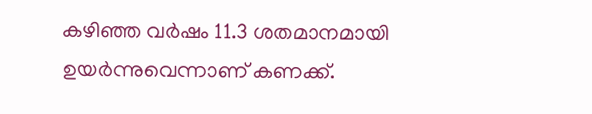കഴിഞ്ഞ വര്‍ഷം 11.3 ശതമാനമായി ഉയര്‍ന്നുവെന്നാണ് കണക്ക്.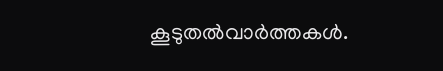കൂടുതല്‍വാര്‍ത്തകള്‍.